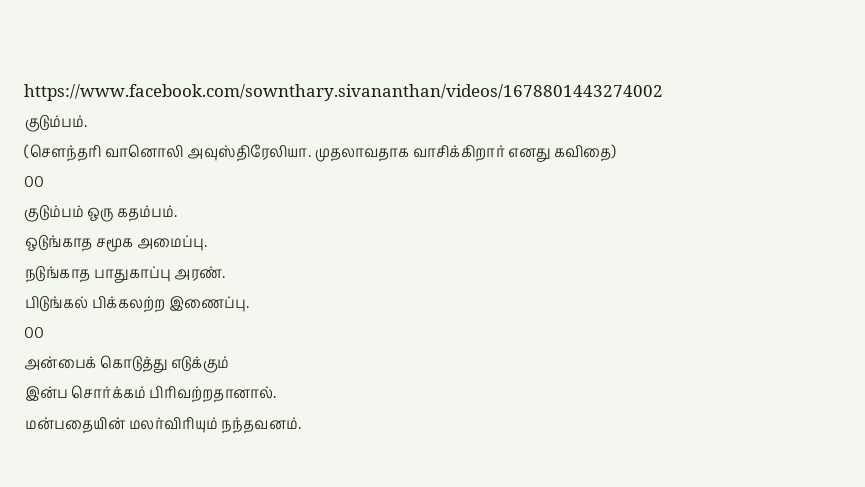https://www.facebook.com/sownthary.sivananthan/videos/1678801443274002
குடும்பம்.
(சௌந்தரி வானொலி அவுஸ்திரேலியா. முதலாவதாக வாசிக்கிறார் எனது கவிதை)
00
குடும்பம் ஒரு கதம்பம்.
ஒடுங்காத சமூக அமைப்பு.
நடுங்காத பாதுகாப்பு அரண்.
பிடுங்கல் பிக்கலற்ற இணைப்பு.
00
அன்பைக் கொடுத்து எடுக்கும்
இன்ப சொர்க்கம் பிரிவற்றதானால்.
மன்பதையின் மலர்விரியும் நந்தவனம்.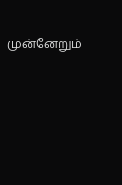முன்னேறும்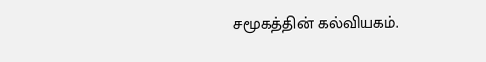சமூகத்தின் கல்வியகம்.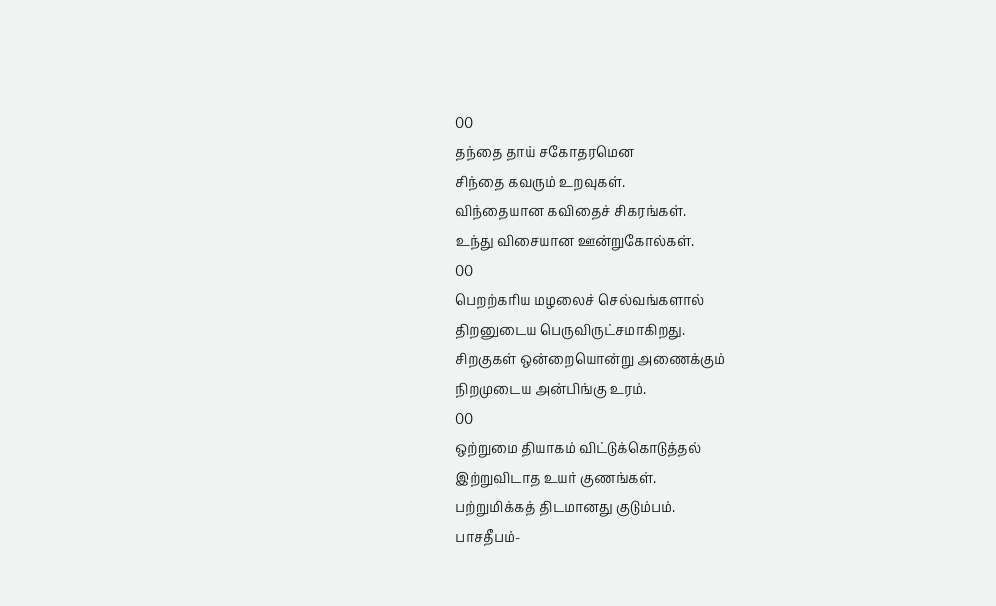00
தந்தை தாய் சகோதரமென
சிந்தை கவரும் உறவுகள்.
விந்தையான கவிதைச் சிகரங்கள்.
உந்து விசையான ஊன்றுகோல்கள்.
00
பெறற்கரிய மழலைச் செல்வங்களால்
திறனுடைய பெருவிருட்சமாகிறது.
சிறகுகள் ஒன்றையொன்று அணைக்கும்
நிறமுடைய அன்பிங்கு உரம்.
00
ஒற்றுமை தியாகம் விட்டுக்கொடுத்தல்
இற்றுவிடாத உயர் குணங்கள்.
பற்றுமிக்கத் திடமானது குடும்பம்.
பாசதீபம்-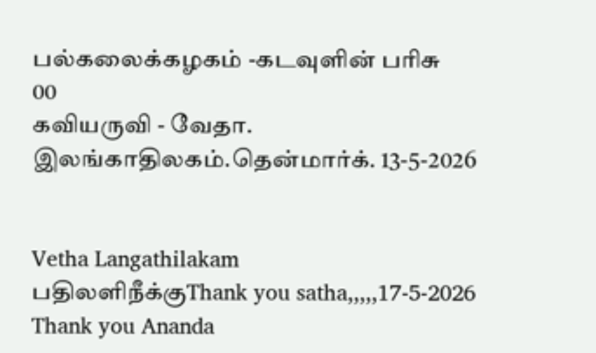பல்கலைக்கழகம் -கடவுளின் பரிசு
00
கவியருவி - வேதா. இலங்காதிலகம்.தென்மார்க். 13-5-2026


Vetha Langathilakam
பதிலளிநீக்குThank you satha,,,,,17-5-2026
Thank you Ananda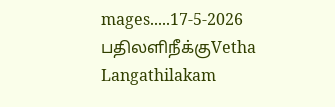mages.....17-5-2026
பதிலளிநீக்குVetha Langathilakam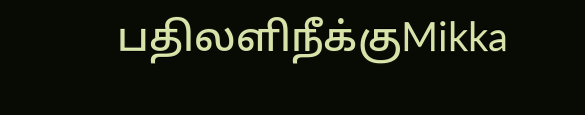பதிலளிநீக்குMikka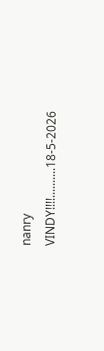nanry VINDY!!!!..........18-5-2026